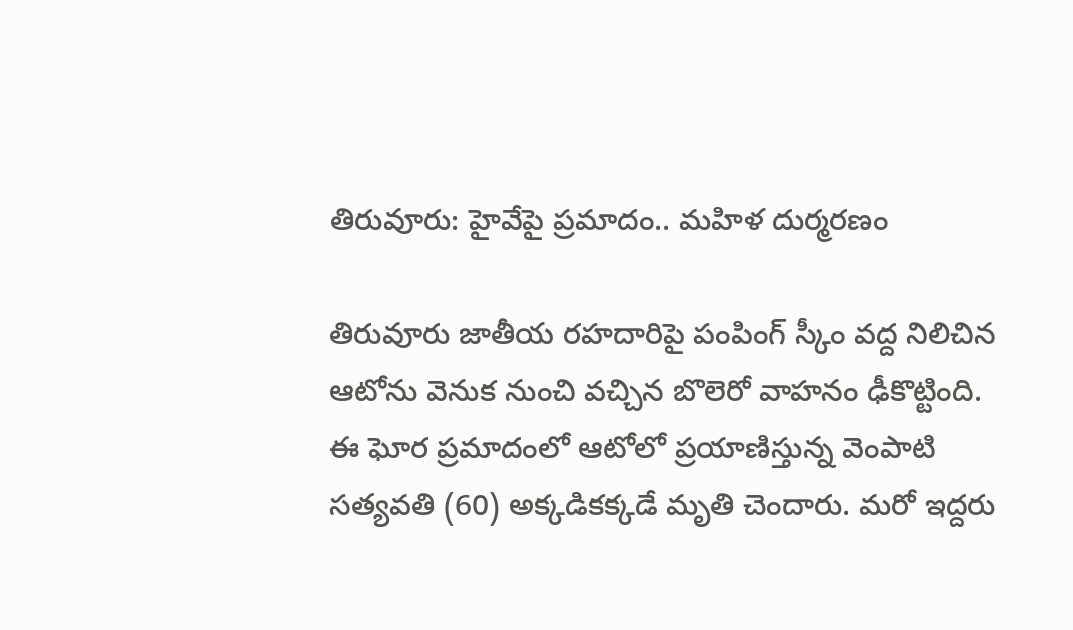తిరువూరు: హైవేపై ప్రమాదం.. మహిళ దుర్మరణం

తిరువూరు జాతీయ రహదారిపై పంపింగ్ స్కీం వద్ద నిలిచిన ఆటోను వెనుక నుంచి వచ్చిన బొలెరో వాహనం ఢీకొట్టింది. ఈ ఘోర ప్రమాదంలో ఆటోలో ప్రయాణిస్తున్న వెంపాటి సత్యవతి (60) అక్కడికక్కడే మృతి చెందారు. మరో ఇద్దరు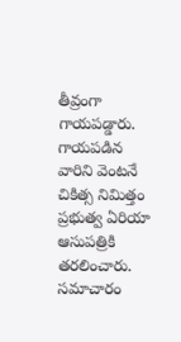తీవ్రంగా గాయపడ్డారు. గాయపడిన వారిని వెంటనే చికిత్స నిమిత్తం ప్రభుత్వ ఏరియా ఆసుపత్రికి తరలించారు. సమాచారం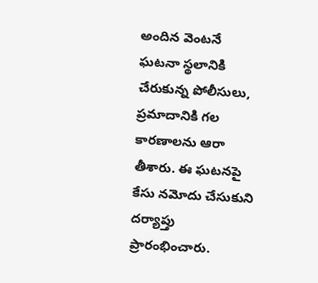అందిన వెంటనే ఘటనా స్థలానికి చేరుకున్న పోలీసులు, ప్రమాదానికి గల కారణాలను ఆరా తీశారు. ఈ ఘటనపై కేసు నమోదు చేసుకుని దర్యాప్తు ప్రారంభించారు.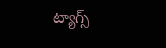ట్యాగ్స్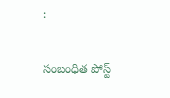:

సంబంధిత పోస్ట్